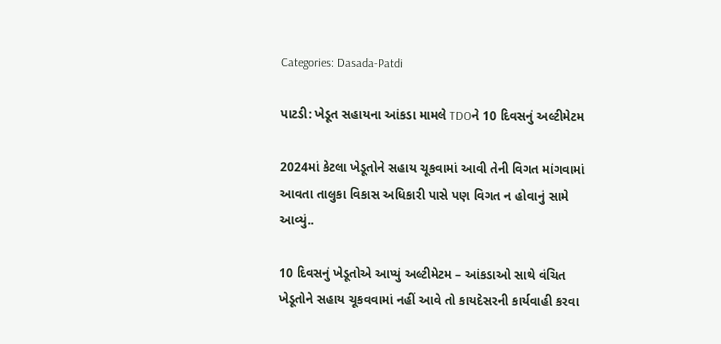Categories: Dasada-Patdi

પાટડી: ખેડૂત સહાયના આંકડા મામલે TDOને 10 દિવસનું અલ્ટીમેટમ

2024માં કેટલા ખેડૂતોને સહાય ચૂકવામાં આવી તેની વિગત માંગવામાં આવતા તાલુકા વિકાસ અધિકારી પાસે પણ વિગત ન હોવાનું સામે આવ્યું..

10 દિવસનું ખેડૂતોએ આપ્યું અલ્ટીમેટમ – આંકડાઓ સાથે વંચિત ખેડૂતોને સહાય ચૂકવવામાં નહીં આવે તો કાયદેસરની કાર્યવાહી કરવા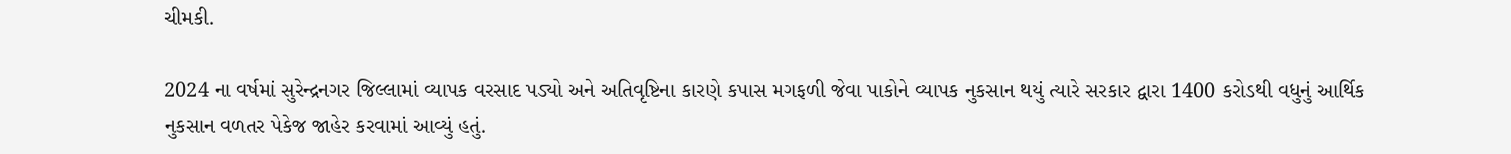ચીમકી.

2024 ના વર્ષમાં સુરેન્દ્રનગર જિલ્લામાં વ્યાપક વરસાદ પડ્યો અને અતિવૃષ્ટિના કારણે કપાસ મગફળી જેવા પાકોને વ્યાપક નુકસાન થયું ત્યારે સરકાર દ્વારા 1400 કરોડથી વધુનું આર્થિક નુકસાન વળતર પેકેજ જાહેર કરવામાં આવ્યું હતું.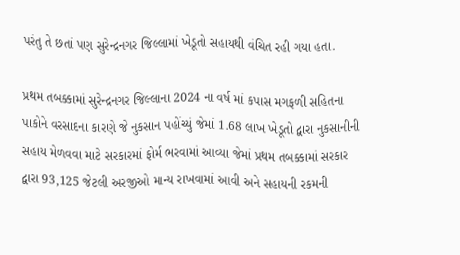પરંતુ તે છતાં પણ સુરેન્દ્રનગર જિલ્લામાં ખેડૂતો સહાયથી વંચિત રહી ગયા હતા.

પ્રથમ તબક્કામાં સુરેન્દ્રનગર જિલ્લાના 2024 ના વર્ષ માં કપાસ મગફળી સહિતના પાકોને વરસાદના કારણે જે નુકસાન પહોંચ્યું જેમાં 1.68 લાખ ખેડૂતો દ્વારા નુકસાનીની સહાય મેળવવા માટે સરકારમાં ફોર્મ ભરવામાં આવ્યા જેમાં પ્રથમ તબક્કામાં સરકાર દ્વારા 93,125 જેટલી અરજીઓ માન્ય રાખવામાં આવી અને સહાયની રકમની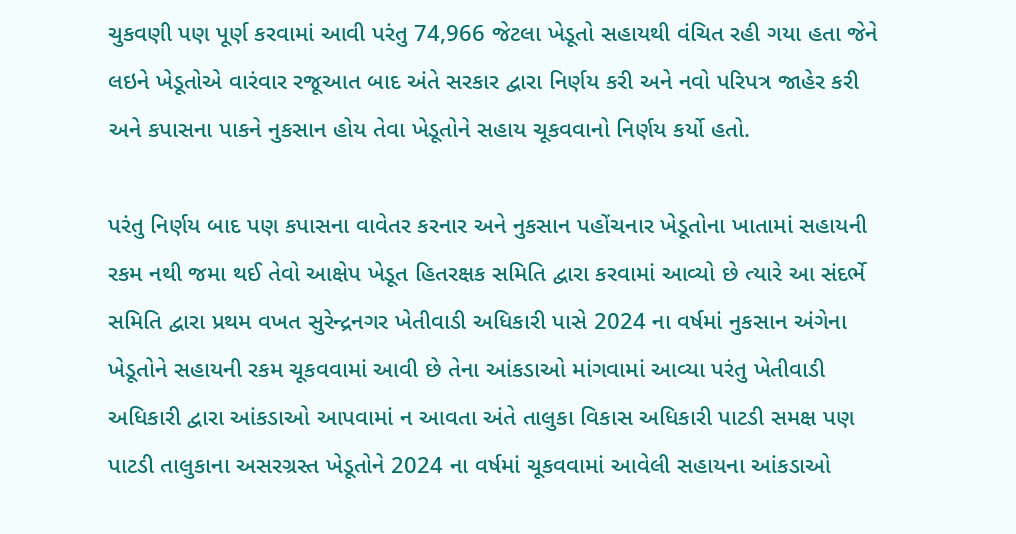ચુકવણી પણ પૂર્ણ કરવામાં આવી પરંતુ 74,966 જેટલા ખેડૂતો સહાયથી વંચિત રહી ગયા હતા જેને લઇને ખેડૂતોએ વારંવાર રજૂઆત બાદ અંતે સરકાર દ્વારા નિર્ણય કરી અને નવો પરિપત્ર જાહેર કરી અને કપાસના પાકને નુકસાન હોય તેવા ખેડૂતોને સહાય ચૂકવવાનો નિર્ણય કર્યો હતો.

પરંતુ નિર્ણય બાદ પણ કપાસના વાવેતર કરનાર અને નુકસાન પહોંચનાર ખેડૂતોના ખાતામાં સહાયની રકમ નથી જમા થઈ તેવો આક્ષેપ ખેડૂત હિતરક્ષક સમિતિ દ્વારા કરવામાં આવ્યો છે ત્યારે આ સંદર્ભે સમિતિ દ્વારા પ્રથમ વખત સુરેન્દ્રનગર ખેતીવાડી અધિકારી પાસે 2024 ના વર્ષમાં નુકસાન અંગેના ખેડૂતોને સહાયની રકમ ચૂકવવામાં આવી છે તેના આંકડાઓ માંગવામાં આવ્યા પરંતુ ખેતીવાડી અધિકારી દ્વારા આંકડાઓ આપવામાં ન આવતા અંતે તાલુકા વિકાસ અધિકારી પાટડી સમક્ષ પણ પાટડી તાલુકાના અસરગ્રસ્ત ખેડૂતોને 2024 ના વર્ષમાં ચૂકવવામાં આવેલી સહાયના આંકડાઓ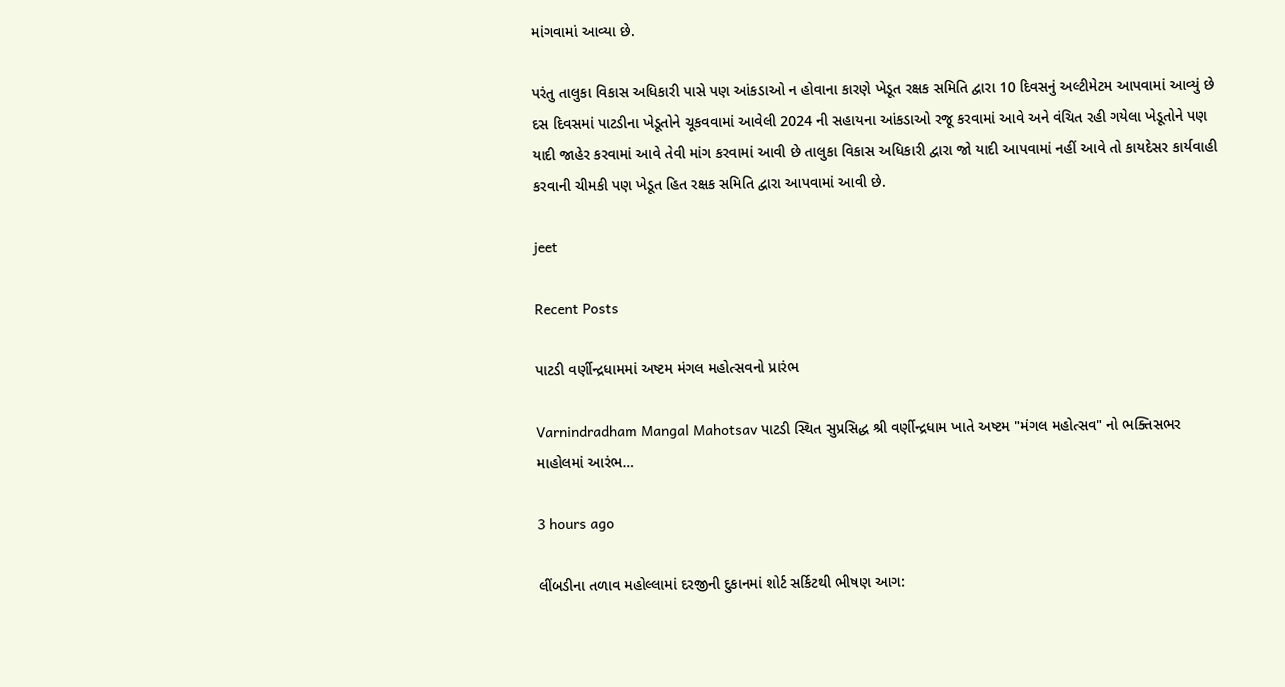માંગવામાં આવ્યા છે.

પરંતુ તાલુકા વિકાસ અધિકારી પાસે પણ આંકડાઓ ન હોવાના કારણે ખેડૂત રક્ષક સમિતિ દ્વારા 10 દિવસનું અલ્ટીમેટમ આપવામાં આવ્યું છે દસ દિવસમાં પાટડીના ખેડૂતોને ચૂકવવામાં આવેલી 2024 ની સહાયના આંકડાઓ રજૂ કરવામાં આવે અને વંચિત રહી ગયેલા ખેડૂતોને પણ યાદી જાહેર કરવામાં આવે તેવી માંગ કરવામાં આવી છે તાલુકા વિકાસ અધિકારી દ્વારા જો યાદી આપવામાં નહીં આવે તો કાયદેસર કાર્યવાહી કરવાની ચીમકી પણ ખેડૂત હિત રક્ષક સમિતિ દ્વારા આપવામાં આવી છે.

jeet

Recent Posts

પાટડી વર્ણીન્દ્રધામમાં અષ્ટમ મંગલ મહોત્સવનો પ્રારંભ

Varnindradham Mangal Mahotsav પાટડી સ્થિત સુપ્રસિદ્ધ શ્રી વર્ણીન્દ્રધામ ખાતે અષ્ટમ "મંગલ મહોત્સવ" નો ભક્તિસભર માહોલમાં આરંભ…

3 hours ago

લીંબડીના તળાવ મહોલ્લામાં દરજીની દુકાનમાં શોર્ટ સર્કિટથી ભીષણ આગ: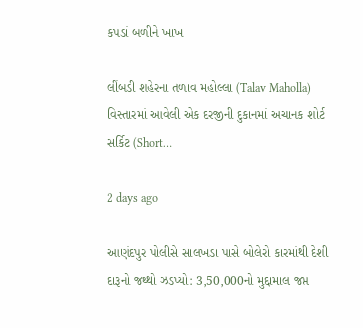કપડાં બળીને ખાખ

લીંબડી શહેરના તળાવ મહોલ્લા (Talav Maholla) વિસ્તારમાં આવેલી એક દરજીની દુકાનમાં અચાનક શોર્ટ સર્કિટ (Short…

2 days ago

આણંદપુર પોલીસે સાલખડા પાસે બોલેરો કારમાંથી દેશી દારૂનો જથ્થો ઝડપ્યો: 3,50,000નો મુદ્દામાલ જપ્ત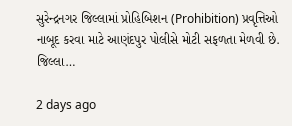સુરેન્દ્રનગર જિલ્લામાં પ્રોહિબિશન (Prohibition) પ્રવૃત્તિઓ નાબૂદ કરવા માટે આણંદપુર પોલીસે મોટી સફળતા મેળવી છે. જિલ્લા…

2 days ago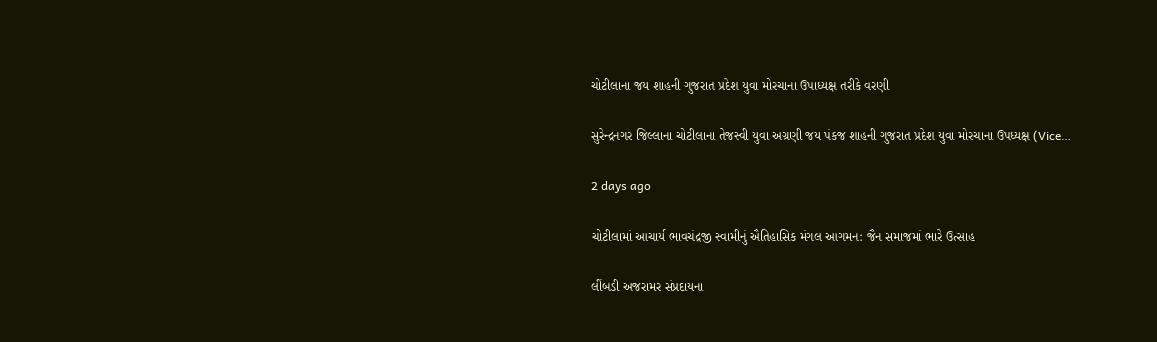ચોટીલાના જય શાહની ગુજરાત પ્રદેશ યુવા મોરચાના ઉપાધ્યક્ષ તરીકે વરણી

સુરેન્દ્રનગર જિલ્લાના ચોટીલાના તેજસ્વી યુવા અગ્રણી જય પંકજ શાહની ગુજરાત પ્રદેશ યુવા મોરચાના ઉપધ્યક્ષ (Vice…

2 days ago

ચોટીલામાં આચાર્ય ભાવચંદ્રજી સ્વામીનું ઐતિહાસિક મંગલ આગમન: જૈન સમાજમાં ભારે ઉત્સાહ

લીંબડી અજરામર સંપ્રદાયના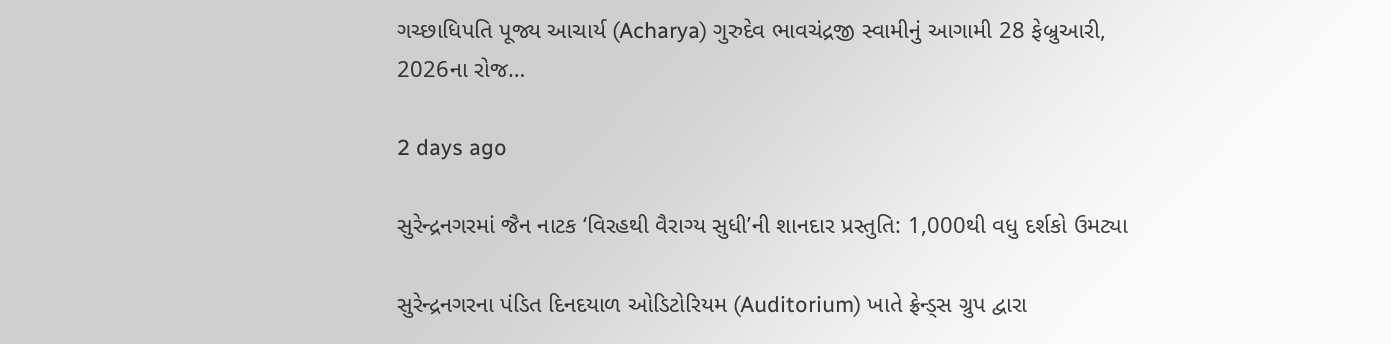ગચ્છાધિપતિ પૂજ્ય આચાર્ય (Acharya) ગુરુદેવ ભાવચંદ્રજી સ્વામીનું આગામી 28 ફેબ્રુઆરી, 2026ના રોજ…

2 days ago

સુરેન્દ્રનગરમાં જૈન નાટક ‘વિરહથી વૈરાગ્ય સુધી’ની શાનદાર પ્રસ્તુતિ: 1,000થી વધુ દર્શકો ઉમટ્યા

સુરેન્દ્રનગરના પંડિત દિનદયાળ ઓડિટોરિયમ (Auditorium) ખાતે ફ્રેન્ડ્સ ગ્રુપ દ્વારા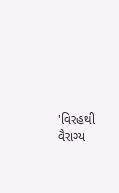'વિરહથી વૈરાગ્ય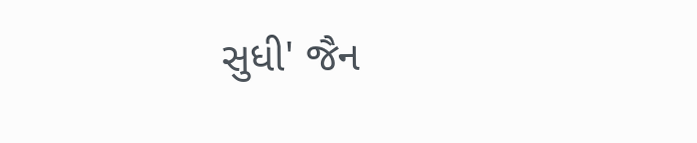સુધી' જૈન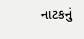નાટકનું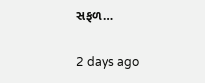સફળ…

2 days ago